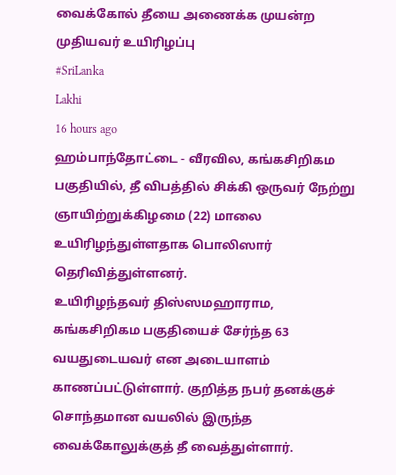வைக்கோல் தீயை அணைக்க முயன்ற முதியவர் உயிரிழப்பு
#SriLanka
Lakhi
16 hours ago
ஹம்பாந்தோட்டை - வீரவில, கங்கசிறிகம பகுதியில், தீ விபத்தில் சிக்கி ஒருவர் நேற்று ஞாயிற்றுக்கிழமை (22) மாலை உயிரிழந்துள்ளதாக பொலிஸார் தெரிவித்துள்ளனர்.
உயிரிழந்தவர் திஸ்ஸமஹாராம, கங்கசிறிகம பகுதியைச் சேர்ந்த 63 வயதுடையவர் என அடையாளம் காணப்பட்டுள்ளார். குறித்த நபர் தனக்குச் சொந்தமான வயலில் இருந்த வைக்கோலுக்குத் தீ வைத்துள்ளார்.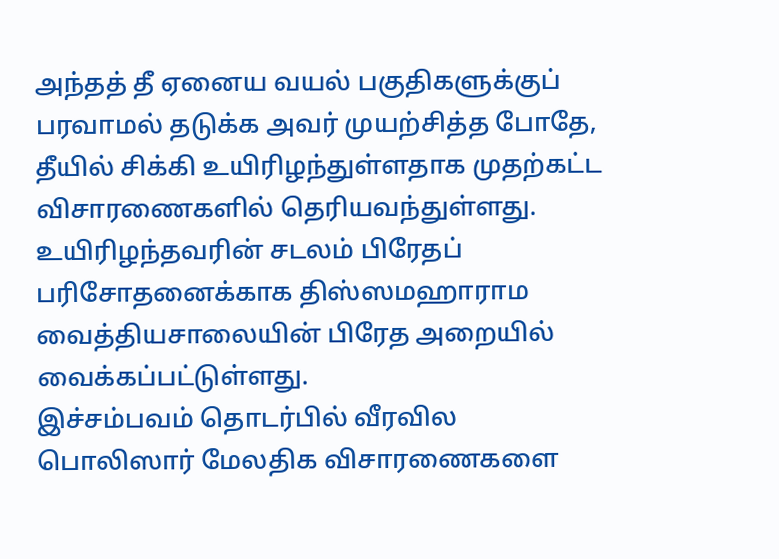அந்தத் தீ ஏனைய வயல் பகுதிகளுக்குப் பரவாமல் தடுக்க அவர் முயற்சித்த போதே, தீயில் சிக்கி உயிரிழந்துள்ளதாக முதற்கட்ட விசாரணைகளில் தெரியவந்துள்ளது.
உயிரிழந்தவரின் சடலம் பிரேதப் பரிசோதனைக்காக திஸ்ஸமஹாராம வைத்தியசாலையின் பிரேத அறையில் வைக்கப்பட்டுள்ளது.
இச்சம்பவம் தொடர்பில் வீரவில பொலிஸார் மேலதிக விசாரணைகளை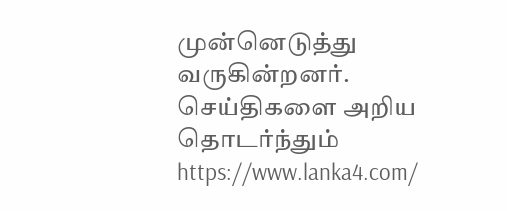முன்னெடுத்து வருகின்றனர்.
செய்திகளை அறிய தொடர்ந்தும் https://www.lanka4.com/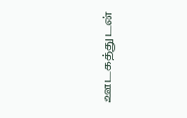ஊடகத்துடன்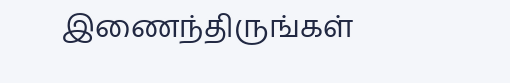இணைந்திருங்கள்